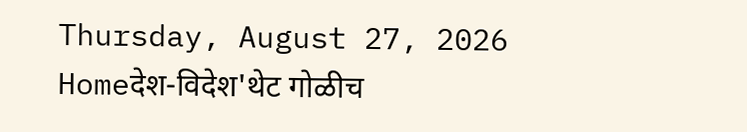Thursday, August 27, 2026
Homeदेश-विदेश'थेट गोळीच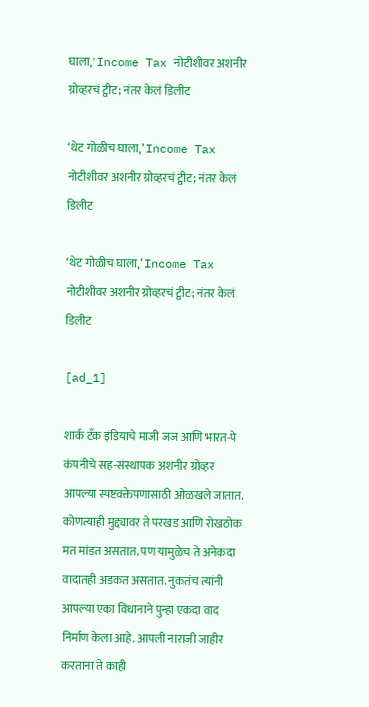घाला,' Income Tax नोटीशीवर अशनीर ग्रोव्हरचं ट्वीट; नंतर केलं डिलीट

‘थेट गोळीच घाला,’ Income Tax नोटीशीवर अशनीर ग्रोव्हरचं ट्वीट; नंतर केलं डिलीट

‘थेट गोळीच घाला,’ Income Tax नोटीशीवर अशनीर ग्रोव्हरचं ट्वीट; नंतर केलं डिलीट

[ad_1]

शार्क टँक इंडियाचे माजी जज आणि भारत-पे कंपनीचे सह-संस्थापक अशनीर ग्रोव्हर आपल्या स्पष्टवक्तेपणासाठी ओळखले जातात. कोणत्याही मुद्द्यावर ते परखड आणि रोखठोक मत मांडत असतात. पण यामुळेच ते अनेकदा वादातही अडकत असतात. नुकतंच त्यांनी आपल्या एका विधानाने पुन्हा एकदा वाद निर्माण केला आहे. आपली नाराजी जाहीर करताना ते काही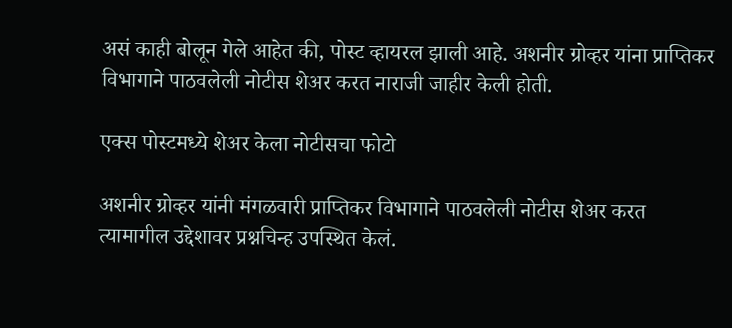असं काही बोलून गेले आहेत की, पोस्ट व्हायरल झाली आहे. अशनीर ग्रोव्हर यांना प्राप्तिकर विभागाने पाठवलेली नोटीस शेअर करत नाराजी जाहीर केली होती.

एक्स पोस्टमध्ये शेअर केला नोटीसचा फोटो

अशनीर ग्रोव्हर यांनी मंगळवारी प्राप्तिकर विभागाने पाठवलेली नोटीस शेअर करत त्यामागील उद्देशावर प्रश्नचिन्ह उपस्थित केलं.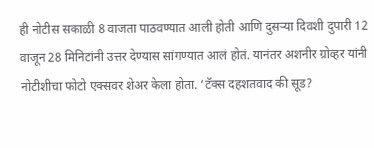ही नोटीस सकाळी 8 वाजता पाठवण्यात आली होती आणि दुसऱ्या दिवशी दुपारी 12 वाजून 28 मिनिटांनी उत्तर देण्यास सांगण्यात आलं होतं. यानंतर अशनीर ग्रोव्हर यांनी नोटीशीचा फोटो एक्सवर शेअर केला होता. ‘टॅक्स दहशतवाद की सूड?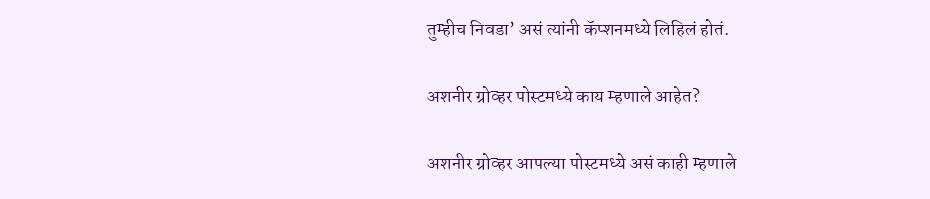तुम्हीच निवडा’ असं त्यांनी कॅप्शनमध्ये लिहिलं होतं.

अशनीर ग्रोव्हर पोस्टमध्ये काय म्हणाले आहेत?

अशनीर ग्रोव्हर आपल्या पोस्टमध्ये असं काही म्हणाले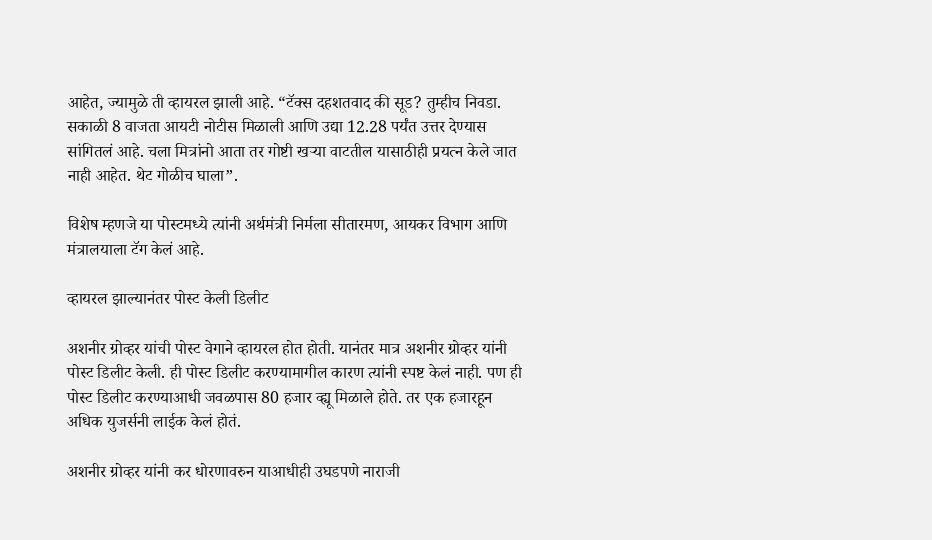आहेत, ज्यामुळे ती व्हायरल झाली आहे. “टॅक्स दहशतवाद की सूड? तुम्हीच निवडा. सकाळी 8 वाजता आयटी नोटीस मिळाली आणि उद्या 12.28 पर्यंत उत्तर देण्यास सांगितलं आहे. चला मित्रांनो आता तर गोष्टी खऱ्या वाटतील यासाठीही प्रयत्न केले जात नाही आहेत. थेट गोळीच घाला”.

विशेष म्हणजे या पोस्टमध्ये त्यांनी अर्थमंत्री निर्मला सीतारमण, आयकर विभाग आणि मंत्रालयाला टॅग केलं आहे.

व्हायरल झाल्यानंतर पोस्ट केली डिलीट

अशनीर ग्रोव्हर यांची पोस्ट वेगाने व्हायरल होत होती. यानंतर मात्र अशनीर ग्रोव्हर यांनी पोस्ट डिलीट केली. ही पोस्ट डिलीट करण्यामागील कारण त्यांनी स्पष्ट केलं नाही. पण ही पोस्ट डिलीट करण्याआधी जवळपास 80 हजार व्ह्यू मिळाले होते. तर एक हजारहून अधिक युजर्सनी लाईक केलं होतं.

अशनीर ग्रोव्हर यांनी कर धोरणावरुन याआधीही उघडपणे नाराजी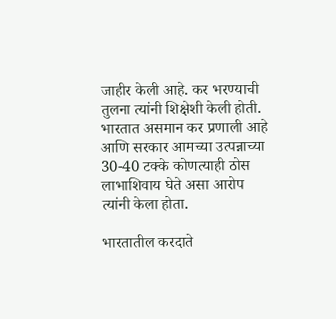जाहीर केली आहे. कर भरण्याची तुलना त्यांनी शिक्षेशी केली होती. भारतात असमान कर प्रणाली आहे आणि सरकार आमच्या उत्पन्नाच्या 30-40 टक्के कोणत्याही ठोस लाभाशिवाय घेते असा आरोप त्यांनी केला होता.

भारतातील करदाते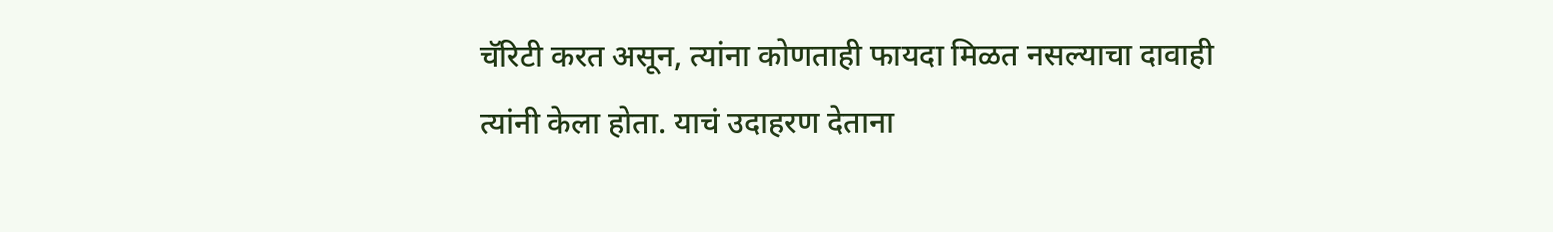चॅरिटी करत असून, त्यांना कोणताही फायदा मिळत नसल्याचा दावाही त्यांनी केला होता. याचं उदाहरण देताना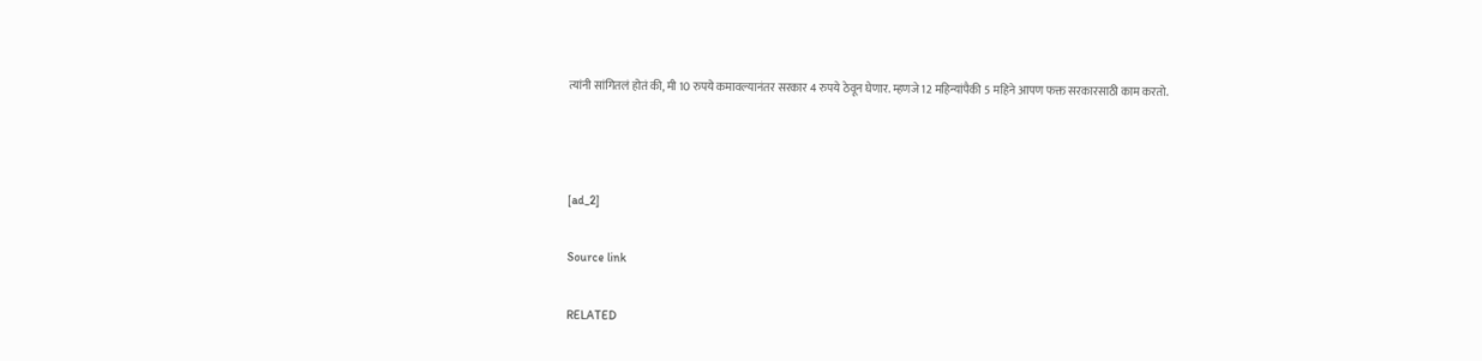त्यांनी सांगितलं होतं की, मी 10 रुपये कमावल्यानंतर सरकार 4 रुपये ठेवून घेणार. म्हणजे 12 महिन्यांपैकी 5 महिने आपण फक्त सरकारसाठी काम करतो.



[ad_2]

Source link

RELATED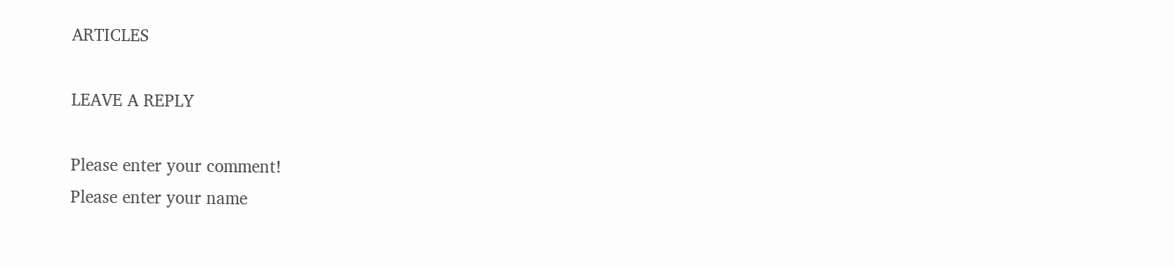ARTICLES

LEAVE A REPLY

Please enter your comment!
Please enter your name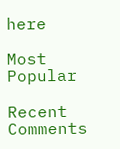here

Most Popular

Recent Comments